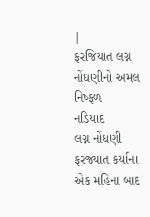|
ફરજિયાત લગ્ન નોંધણીનો અમલ નિષ્ફળ
નડિયાદ
લગ્ન નોંધણી ફરજ્યાત કર્યાના એક મહિના બાદ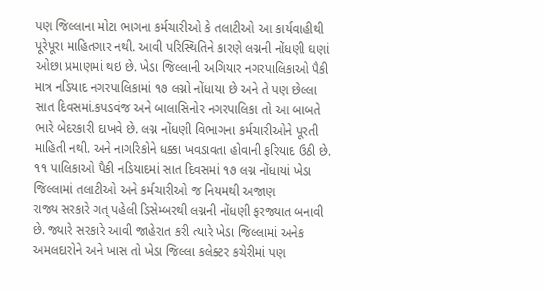પણ જિલ્લાના મોટા ભાગના કર્મચારીઓ કે તલાટીઓ આ કાર્યવાહીથી પૂરેપૂરા માહિતગાર નથી. આવી પરિસ્થિતિને કારણે લગ્નની નોંધણી ઘણાં ઓછા પ્રમાણમાં થઇ છે. ખેડા જિલ્લાની અગિયાર નગરપાલિકાઓ પૈકી માત્ર નડિયાદ નગરપાલિકામાં ૧૭ લગ્નો નોંધાયા છે અને તે પણ છેલ્લા સાત દિવસમાં.કપડવંજ અને બાલાસિનોર નગરપાલિકા તો આ બાબતે ભારે બેદરકારી દાખવે છે. લગ્ન નોંધણી વિભાગના કર્મચારીઓને પૂરતી માહિતી નથી. અને નાગરિકોને ધક્કા ખવડાવતા હોવાની ફરિયાદ ઉઠી છે.
૧૧ પાલિકાઓ પૈકી નડિયાદમાં સાત દિવસમાં ૧૭ લગ્ન નોંધાયાં ખેડા જિલ્લામાં તલાટીઓ અને કર્મચારીઓ જ નિયમથી અજાણ
રાજ્ય સરકારે ગત્ પહેલી ડિસેમ્બરથી લગ્નની નોંધણી ફરજ્યાત બનાવી છે. જ્યારે સરકારે આવી જાહેરાત કરી ત્યારે ખેડા જિલ્લામાં અનેક અમલદારોને અને ખાસ તો ખેડા જિલ્લા કલેક્ટર કચેરીમાં પણ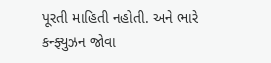પૂરતી માહિતી નહોતી. અને ભારે કન્ફ્યુઝન જોવા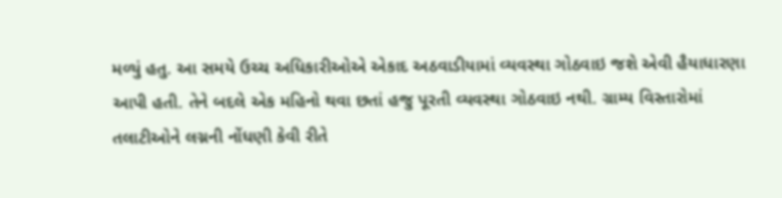મળ્યું હતુ. આ સમયે ઉચ્ચ અધિકારીઓએ એકાદ અઠવાડીયામાં વ્યવસ્થા ગોઠવાઇ જશે એવી હૈયાધારણા આપી હતી. તેને બદલે એક મહિનો થવા છતાં હજુ પૂરતી વ્યવસ્થા ગોઠવાઇ નથી. ગ્રામ્ય વિસ્તારોમાં તલાટીઓને લગ્નની નોંધણી કેવી રીતે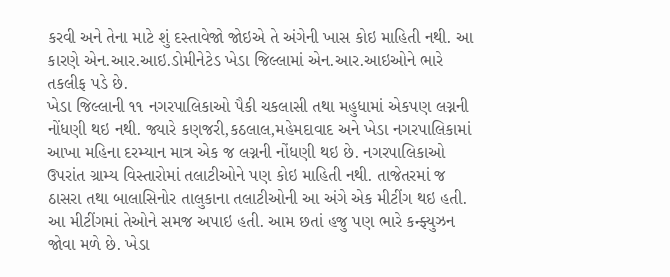કરવી અને તેના માટે શું દસ્તાવેજો જોઇએ તે અંગેની ખાસ કોઇ માહિતી નથી. આ કારણે એન.આર.આઇ.ડોમીનેટેડ ખેડા જિલ્લામાં એન.આર.આઇઓને ભારે તકલીફ પડે છે.
ખેડા જિલ્લાની ૧૧ નગરપાલિકાઓ પૈકી ચકલાસી તથા મહુધામાં એકપણ લગ્નની નોંધણી થઇ નથી. જ્યારે કણજરી,કઠલાલ,મહેમદાવાદ અને ખેડા નગરપાલિકામાં આખા મહિના દરમ્યાન માત્ર એક જ લગ્નની નોંધણી થઇ છે. નગરપાલિકાઓ ઉપરાંત ગ્રામ્ય વિસ્તારોમાં તલાટીઓને પણ કોઇ માહિતી નથી. તાજેતરમાં જ ઠાસરા તથા બાલાસિનોર તાલુકાના તલાટીઓની આ અંગે એક મીટીંગ થઇ હતી. આ મીટીંગમાં તેઓને સમજ અપાઇ હતી. આમ છતાં હજુ પણ ભારે કન્ફ્યુઝન જોવા મળે છે. ખેડા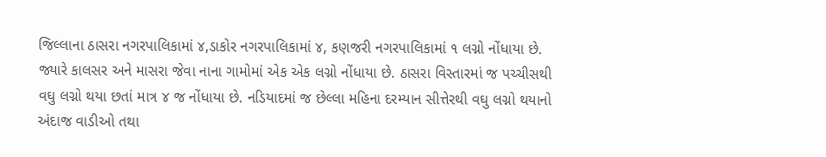જિલ્લાના ઠાસરા નગરપાલિકામાં ૪,ડાકોર નગરપાલિકામાં ૪, કણજરી નગરપાલિકામાં ૧ લગ્નો નોંધાયા છે. જ્યારે કાલસર અને માસરા જેવા નાના ગામોમાં એક એક લગ્નો નોંધાયા છે. ઠાસરા વિસ્તારમાં જ પચ્ચીસથી વઘુ લગ્નો થયા છતાં માત્ર ૪ જ નોંધાયા છે. નડિયાદમાં જ છેલ્લા મહિના દરમ્યાન સીત્તેરથી વઘુ લગ્નો થયાનો અંદાજ વાડીઓ તથા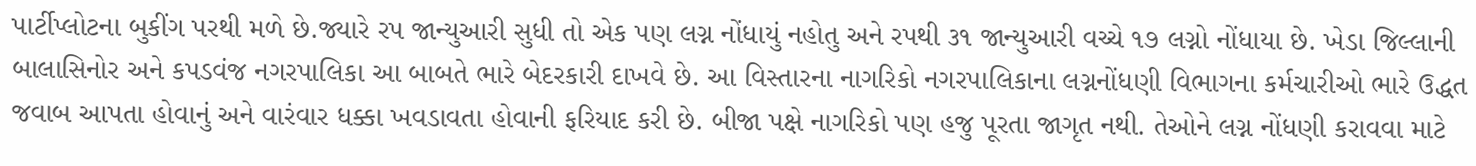પાર્ટીપ્લોટના બુકીંગ પરથી મળે છે.જ્યારે રપ જાન્યુઆરી સુધી તો એક પણ લગ્ન નોંધાયું નહોતુ અને રપથી ૩૧ જાન્યુઆરી વચ્ચે ૧૭ લગ્નો નોંધાયા છે. ખેડા જિલ્લાની બાલાસિનોર અને કપડવંજ નગરપાલિકા આ બાબતે ભારે બેદરકારી દાખવે છે. આ વિસ્તારના નાગરિકો નગરપાલિકાના લગ્નનોંધણી વિભાગના કર્મચારીઓ ભારે ઉદ્ધત જવાબ આપતા હોવાનું અને વારંવાર ધક્કા ખવડાવતા હોવાની ફરિયાદ કરી છે. બીજા પક્ષે નાગરિકો પણ હજુ પૂરતા જાગૃત નથી. તેઓને લગ્ન નોંધણી કરાવવા માટે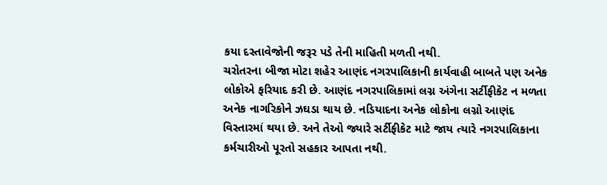કયા દસ્તાવેજોની જરૂર પડે તેની માહિતી મળતી નથી.
ચરોતરના બીજા મોટા શહેર આણંદ નગરપાલિકાની કાર્યવાહી બાબતે પણ અનેક લોકોએ ફરિયાદ કરી છે. આણંદ નગરપાલિકામાં લગ્ન અંગેના સર્ટીફીકેટ ન મળતા અનેક નાગરિકોને ઝઘડા થાય છે. નડિયાદના અનેક લોકોના લગ્નો આણંદ વિસ્તારમાં થયા છે. અને તેઓ જ્યારે સર્ટીફીકેટ માટે જાય ત્યારે નગરપાલિકાના કર્મચારીઓ પૂરતો સહકાર આપતા નથી.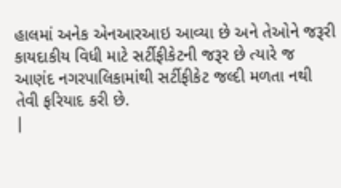હાલમાં અનેક એનઆરઆઇ આવ્યા છે અને તેઓને જરૂરી કાયદાકીય વિધી માટે સર્ટીફીકેટની જરૂર છે ત્યારે જ આણંદ નગરપાલિકામાંથી સર્ટીફીકેટ જલ્દી મળતા નથી તેવી ફરિયાદ કરી છે.
|